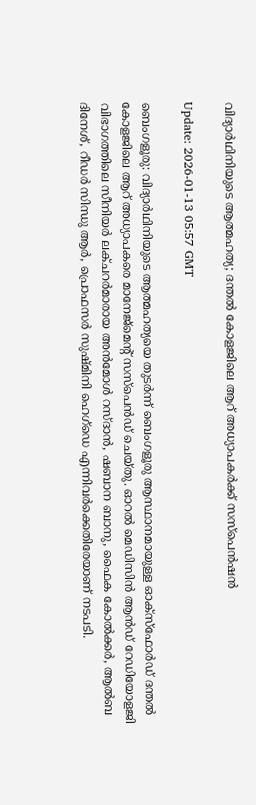വിദ്യാര്‍ഥിനിയുടെ ആത്മഹത്യ; ദന്തല്‍ കോളജിലെ ആറ് അധ്യാപകര്‍ക്ക് സസ്‌പെന്‍ഷന്‍

Update: 2026-01-13 05:57 GMT

ബെംഗളൂരു: വിദ്യാര്‍ഥിനിയുടെ ആത്മഹത്യയെ തുടര്‍ന്ന് ബെംഗളൂരു ആസ്ഥാനമായുള്ള ഓക്‌സ്‌ഫോര്‍ഡ് ദന്തല്‍ കോളജിലെ ആറ് അധ്യാപകരെ മാനേജ്‌മെന്റ് സസ്‌പെന്‍ഡ് ചെയ്തു. ഓറല്‍ മെഡിസിന്‍ ആന്‍ഡ് റേഡിയോളജി വിഭാഗത്തിലെ സീനിയര്‍ ലക്ചറര്‍മാരായ അന്‍മോള്‍ റസ്ദാന്‍, ഷബാന ബാനു, ഫൈക കോല്‍ക്കര്‍, ആല്‍ബ ദിനേശ്, റീഡര്‍ സിന്ധു ആര്‍, പ്രൊഫസര്‍ സുഷ്മിനി ഹെഗ്‌ഡെ എന്നിവര്‍ക്കെതിരേയാണ് നടപടി.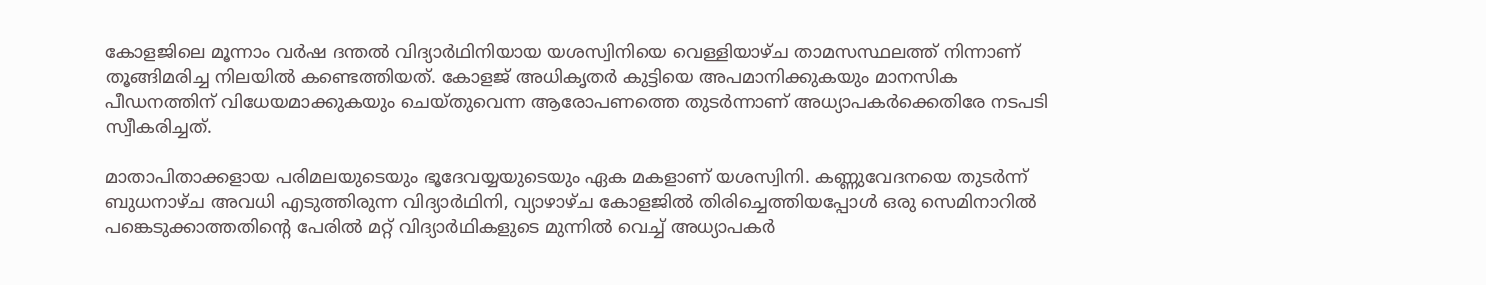കോളജിലെ മൂന്നാം വര്‍ഷ ദന്തല്‍ വിദ്യാര്‍ഥിനിയായ യശസ്വിനിയെ വെള്ളിയാഴ്ച താമസസ്ഥലത്ത് നിന്നാണ് തൂങ്ങിമരിച്ച നിലയില്‍ കണ്ടെത്തിയത്. കോളജ് അധികൃതര്‍ കുട്ടിയെ അപമാനിക്കുകയും മാനസിക പീഡനത്തിന് വിധേയമാക്കുകയും ചെയ്തുവെന്ന ആരോപണത്തെ തുടര്‍ന്നാണ് അധ്യാപകര്‍ക്കെതിരേ നടപടി സ്വീകരിച്ചത്.

മാതാപിതാക്കളായ പരിമലയുടെയും ഭൂദേവയ്യയുടെയും ഏക മകളാണ് യശസ്വിനി. കണ്ണുവേദനയെ തുടര്‍ന്ന് ബുധനാഴ്ച അവധി എടുത്തിരുന്ന വിദ്യാര്‍ഥിനി, വ്യാഴാഴ്ച കോളജില്‍ തിരിച്ചെത്തിയപ്പോള്‍ ഒരു സെമിനാറില്‍ പങ്കെടുക്കാത്തതിന്റെ പേരില്‍ മറ്റ് വിദ്യാര്‍ഥികളുടെ മുന്നില്‍ വെച്ച് അധ്യാപകര്‍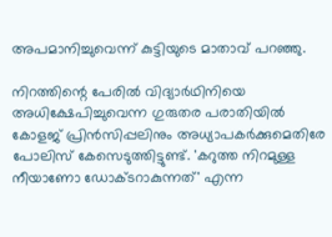അപമാനിച്ചുവെന്ന് കുട്ടിയുടെ മാതാവ് പറഞ്ഞു.

നിറത്തിന്റെ പേരില്‍ വിദ്യാര്‍ഥിനിയെ അധിക്ഷേപിച്ചുവെന്ന ഗുരുതര പരാതിയില്‍ കോളജ് പ്രിന്‍സിപ്പലിനും അധ്യാപകര്‍ക്കുമെതിരേ പോലിസ് കേസെടുത്തിട്ടുണ്ട്. 'കറുത്ത നിറമുള്ള നീയാണോ ഡോക്ടറാകുന്നത്' എന്ന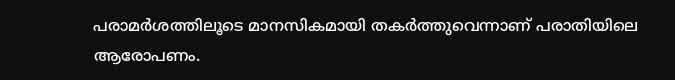പരാമര്‍ശത്തിലൂടെ മാനസികമായി തകര്‍ത്തുവെന്നാണ് പരാതിയിലെ ആരോപണം.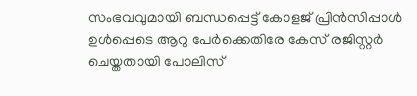സംഭവവുമായി ബന്ധപ്പെട്ട് കോളജ് പ്രിന്‍സിപ്പാള്‍ ഉള്‍പ്പെടെ ആറു പേര്‍ക്കെതിരേ കേസ് രജിസ്റ്റര്‍ ചെയ്തതായി പോലിസ്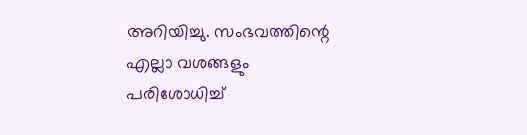അറിയിച്ചു. സംഭവത്തിന്റെ എല്ലാ വശങ്ങളും പരിശോധിച്ച്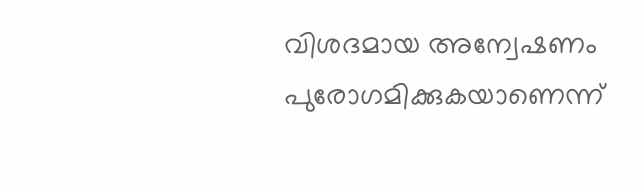വിശദമായ അന്വേഷണം പുരോഗമിക്കുകയാണെന്ന്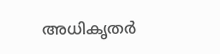അധികൃതര്‍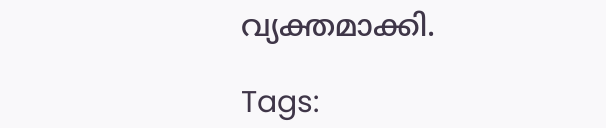വ്യക്തമാക്കി.

Tags: